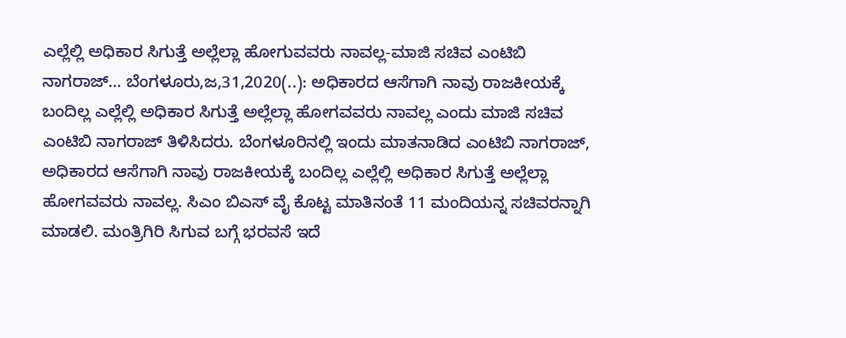ಎಲ್ಲೆಲ್ಲಿ ಅಧಿಕಾರ ಸಿಗುತ್ತೆ ಅಲ್ಲೆಲ್ಲಾ ಹೋಗುವವರು ನಾವಲ್ಲ-ಮಾಜಿ ಸಚಿವ ಎಂಟಿಬಿ ನಾಗರಾಜ್… ಬೆಂಗಳೂರು,ಜ,31,2020(..): ಅಧಿಕಾರದ ಆಸೆಗಾಗಿ ನಾವು ರಾಜಕೀಯಕ್ಕೆ ಬಂದಿಲ್ಲ ಎಲ್ಲೆಲ್ಲಿ ಅಧಿಕಾರ ಸಿಗುತ್ತೆ ಅಲ್ಲೆಲ್ಲಾ ಹೋಗವವರು ನಾವಲ್ಲ ಎಂದು ಮಾಜಿ ಸಚಿವ ಎಂಟಿಬಿ ನಾಗರಾಜ್ ತಿಳಿಸಿದರು. ಬೆಂಗಳೂರಿನಲ್ಲಿ ಇಂದು ಮಾತನಾಡಿದ ಎಂಟಿಬಿ ನಾಗರಾಜ್, ಅಧಿಕಾರದ ಆಸೆಗಾಗಿ ನಾವು ರಾಜಕೀಯಕ್ಕೆ ಬಂದಿಲ್ಲ ಎಲ್ಲೆಲ್ಲಿ ಅಧಿಕಾರ ಸಿಗುತ್ತೆ ಅಲ್ಲೆಲ್ಲಾ ಹೋಗವವರು ನಾವಲ್ಲ. ಸಿಎಂ ಬಿಎಸ್ ವೈ ಕೊಟ್ಟ ಮಾತಿನಂತೆ 11 ಮಂದಿಯನ್ನ ಸಚಿವರನ್ನಾಗಿ ಮಾಡಲಿ. ಮಂತ್ರಿಗಿರಿ ಸಿಗುವ ಬಗ್ಗೆ ಭರವಸೆ ಇದೆ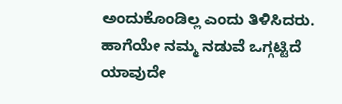ಅಂದುಕೊಂಡಿಲ್ಲ ಎಂದು ತಿಳಿಸಿದರು. ಹಾಗೆಯೇ ನಮ್ಮ ನಡುವೆ ಒಗ್ಗಟ್ಟಿದೆ ಯಾವುದೇ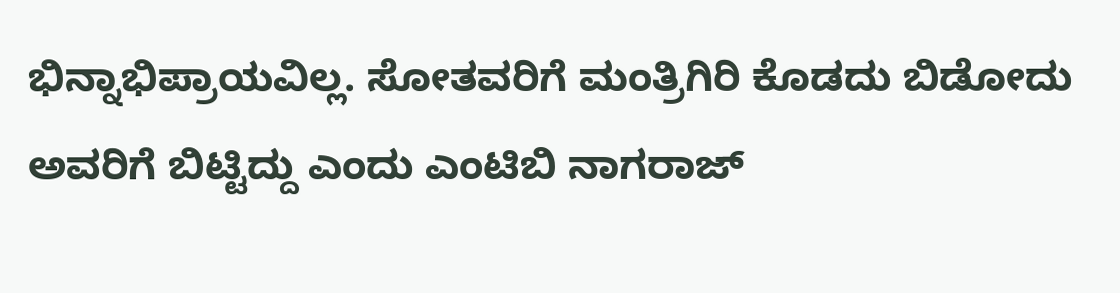ಭಿನ್ನಾಭಿಪ್ರಾಯವಿಲ್ಲ. ಸೋತವರಿಗೆ ಮಂತ್ರಿಗಿರಿ ಕೊಡದು ಬಿಡೋದು ಅವರಿಗೆ ಬಿಟ್ಟಿದ್ದು ಎಂದು ಎಂಟಿಬಿ ನಾಗರಾಜ್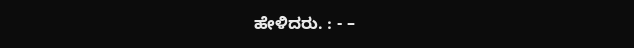ಹೇಳಿದರು. : - –